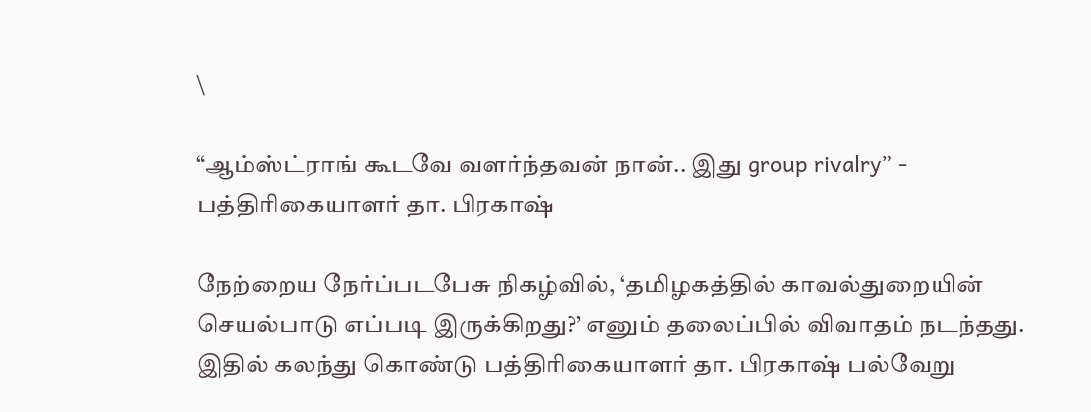\

“ஆம்ஸ்ட்ராங் கூடவே வளர்ந்தவன் நான்.. இது group rivalry” - பத்திரிகையாளர் தா. பிரகாஷ்

நேற்றைய நேர்ப்படபேசு நிகழ்வில், ‘தமிழகத்தில் காவல்துறையின் செயல்பாடு எப்படி இருக்கிறது?’ எனும் தலைப்பில் விவாதம் நடந்தது. இதில் கலந்து கொண்டு பத்திரிகையாளர் தா. பிரகாஷ் பல்வேறு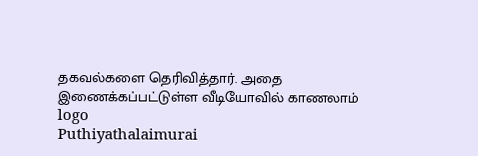தகவல்களை தெரிவித்தார். அதை இணைக்கப்பட்டுள்ள வீடியோவில் காணலாம்
logo
Puthiyathalaimurai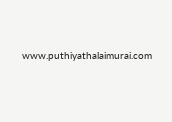www.puthiyathalaimurai.com